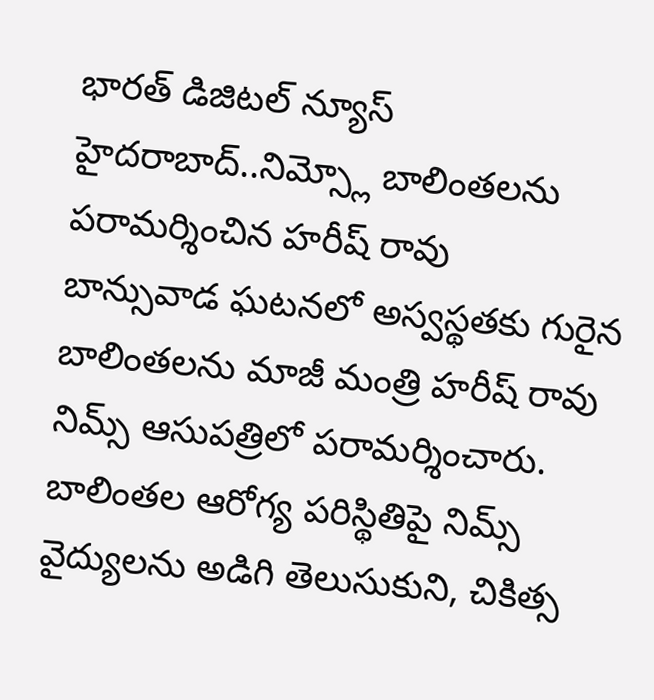భారత్ డిజిటల్ న్యూస్ హైదరాబాద్..నిమ్స్లో బాలింతలను పరామర్శించిన హరీష్ రావు
బాన్సువాడ ఘటనలో అస్వస్థతకు గురైన బాలింతలను మాజీ మంత్రి హరీష్ రావు నిమ్స్ ఆసుపత్రిలో పరామర్శించారు.
బాలింతల ఆరోగ్య పరిస్థితిపై నిమ్స్ వైద్యులను అడిగి తెలుసుకుని, చికిత్స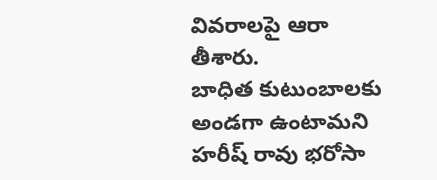వివరాలపై ఆరా తీశారు.
బాధిత కుటుంబాలకు అండగా ఉంటామని హరీష్ రావు భరోసా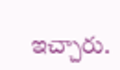ఇచ్చారు.